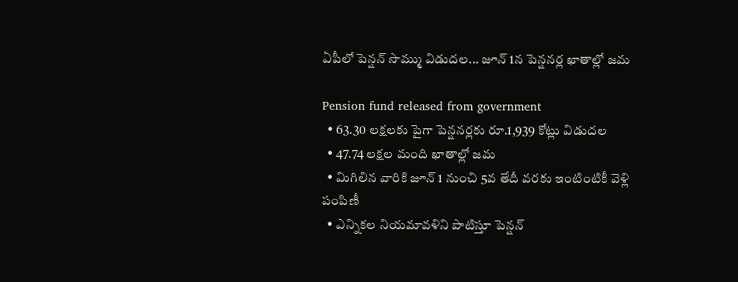ఏపీలో పెన్షన్ సొమ్ము విడుదల... జూన్ 1న పెన్షనర్ల ఖాతాల్లో జమ

Pension fund released from government
  • 63.30 లక్షలకు పైగా పెన్షనర్లకు రూ.1,939 కోట్లు విడుదల
  • 47.74 లక్షల మంది ఖాతాల్లో జమ
  • మిగిలిన వారికి జూన్ 1 నుంచి 5వ తేదీ వరకు ఇంటింటికీ వెళ్లి పంపిణీ
  • ఎన్నికల నియమావళిని పాటిస్తూ పెన్షన్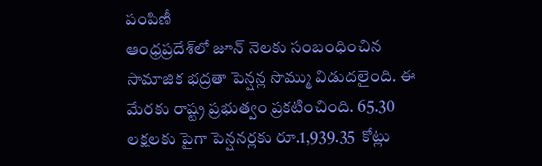పంపిణీ
ఆంధ్రప్రదేశ్‌లో జూన్ నెలకు సంబంధించిన సామాజిక భద్రతా పెన్షన్ల సొమ్ము విడుదలైంది. ఈ మేరకు రాష్ట్ర ప్రభుత్వం ప్రకటించింది. 65.30 లక్షలకు పైగా పెన్షనర్లకు రూ.1,939.35  కోట్లు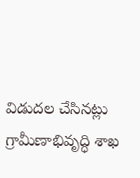విడుదల చేసినట్లు గ్రామీణాభివృద్ధి శాఖ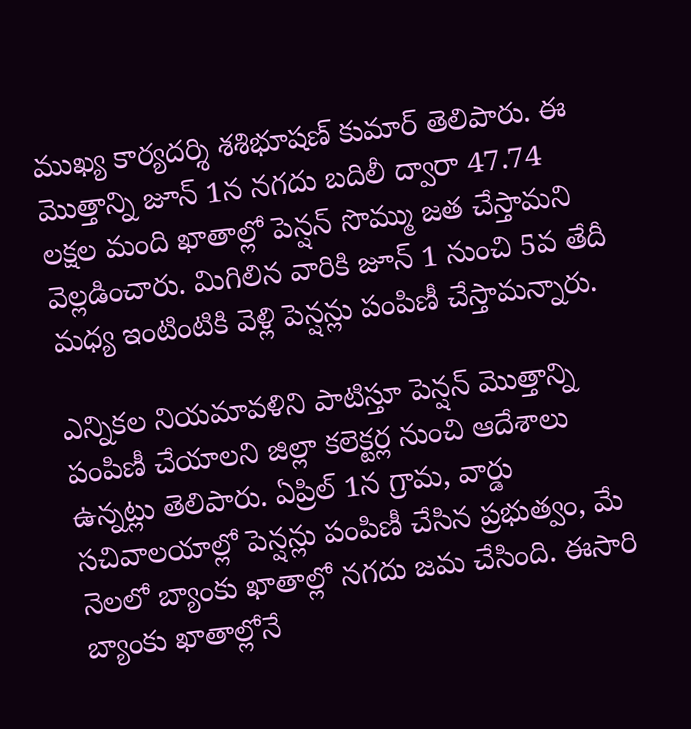ముఖ్య కార్యదర్శి శశిభూషణ్ కుమార్ తెలిపారు. ఈ మొత్తాన్ని జూన్ 1న నగదు బదిలీ ద్వారా 47.74 లక్షల మంది ఖాతాల్లో పెన్షన్ సొమ్ము జత చేస్తామని వెల్లడించారు. మిగిలిన వారికి జూన్ 1 నుంచి 5వ తేదీ మధ్య ఇంటింటికి వెళ్లి పెన్షన్లు పంపిణీ చేస్తామన్నారు.

ఎన్నికల నియమావళిని పాటిస్తూ పెన్షన్ మొత్తాన్ని పంపిణీ చేయాలని జిల్లా కలెక్టర్ల నుంచి ఆదేశాలు ఉన్నట్లు తెలిపారు. ఏప్రిల్ 1న గ్రామ, వార్డు సచివాలయాల్లో పెన్షన్లు పంపిణీ చేసిన ప్రభుత్వం, మే నెలలో బ్యాంకు ఖాతాల్లో నగదు జమ చేసింది. ఈసారి బ్యాంకు ఖాతాల్లోనే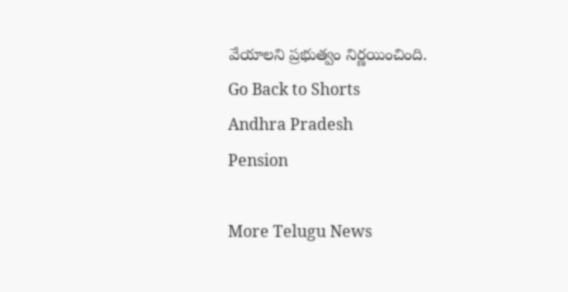వేయాలని ప్రభుత్వం నిర్ణయించింది.
Go Back to Shorts
Andhra Pradesh
Pension

More Telugu News